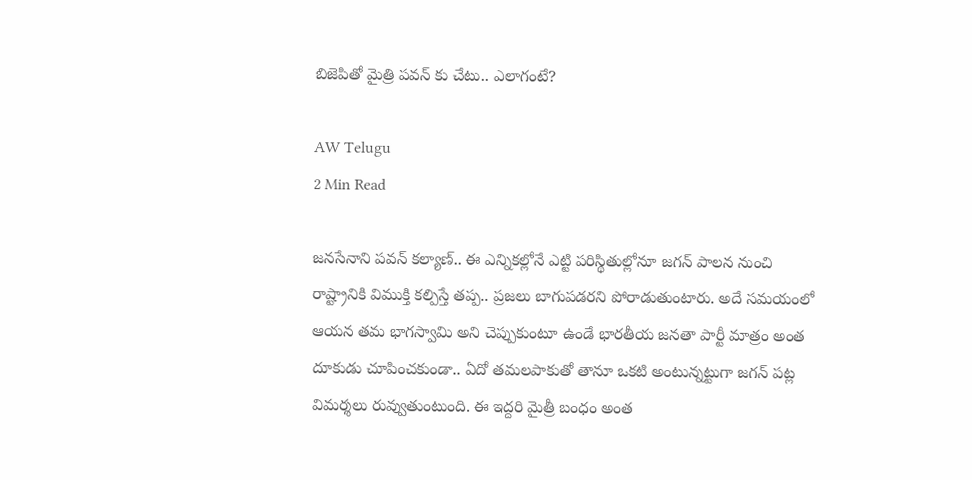బిజెపితో మైత్రి పవన్ కు చేటు.. ఎలాగంటే?

AW Telugu
2 Min Read

జనసేనాని పవన్ కల్యాణ్.. ఈ ఎన్నికల్లోనే ఎట్టి పరిస్థితుల్లోనూ జగన్ పాలన నుంచి రాష్ట్రానికి విముక్తి కల్పిస్తే తప్ప.. ప్రజలు బాగుపడరని పోరాడుతుంటారు. అదే సమయంలో ఆయన తమ భాగస్వామి అని చెప్పుకుంటూ ఉండే భారతీయ జనతా పార్టీ మాత్రం అంత దూకుడు చూపించకుండా.. ఏదో తమలపాకుతో తానూ ఒకటి అంటున్నట్టుగా జగన్ పట్ల విమర్శలు రువ్వుతుంటుంది. ఈ ఇద్దరి మైత్రీ బంధం అంత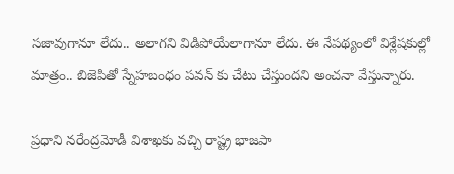సజావుగానూ లేదు.. అలాగని విడిపోయేలాగానూ లేదు. ఈ నేపథ్యంలో విశ్లేషకుల్లో మాత్రం.. బిజెపితో స్నేహబంధం పవన్ కు చేటు చేస్తుందని అంచనా వేస్తున్నారు.

ప్రధాని నరేంద్రమోడీ విశాఖకు వచ్చి రాష్ట్ర భాజపా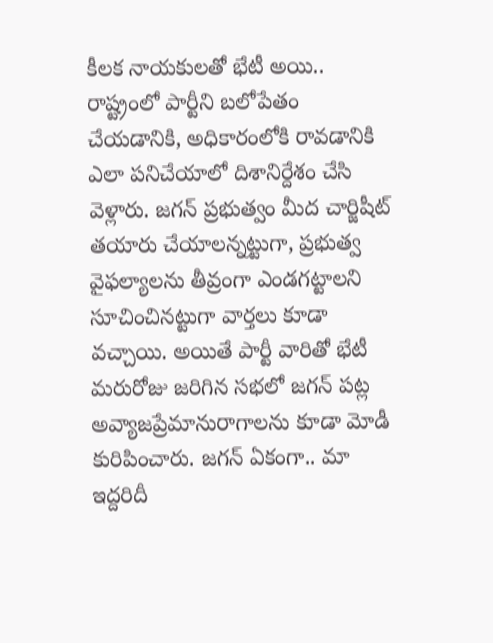కీలక నాయకులతో భేటీ అయి.. రాష్ట్రంలో పార్టీని బలోపేతం చేయడానికి, అధికారంలోకి రావడానికి ఎలా పనిచేయాలో దిశానిర్దేశం చేసి వెళ్లారు. జగన్ ప్రభుత్వం మీద చార్జిషీట్ తయారు చేయాలన్నట్టుగా, ప్రభుత్వ వైఫల్యాలను తీవ్రంగా ఎండగట్టాలని సూచించినట్టుగా వార్తలు కూడా వచ్చాయి. అయితే పార్టీ వారితో భేటీ మరురోజు జరిగిన సభలో జగన్ పట్ల అవ్యాజప్రేమానురాగాలను కూడా మోడీ కురిపించారు. జగన్ ఏకంగా.. మా ఇద్దరిదీ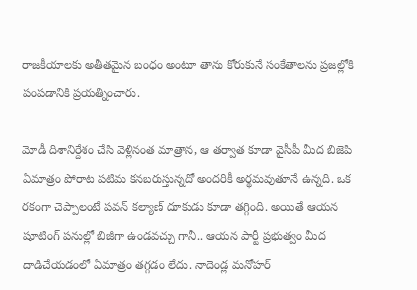రాజకీయాలకు అతీతమైన బంధం అంటూ తాను కోరుకునే సంకేతాలను ప్రజల్లోకి పంపడానికి ప్రయత్నించారు.

మోడీ దిశానిర్దేశం చేసి వెళ్లినంత మాత్రాన, ఆ తర్వాత కూడా వైసీపీ మీద బిజెపి ఏమాత్రం పోరాట పటిమ కనబరుస్తున్నదో అందరికీ అర్థమవుతూనే ఉన్నది. ఒక రకంగా చెప్పాలంటే పవన్ కల్యాణ్ దూకుడు కూడా తగ్గింది. అయితే ఆయన షూటింగ్ పనుల్లో బిజీగా ఉండవచ్చు గానీ.. ఆయన పార్టీ ప్రభుత్వం మీద దాడిచేయడంలో ఏమాత్రం తగ్గడం లేదు. నాదెండ్ల మనోహర్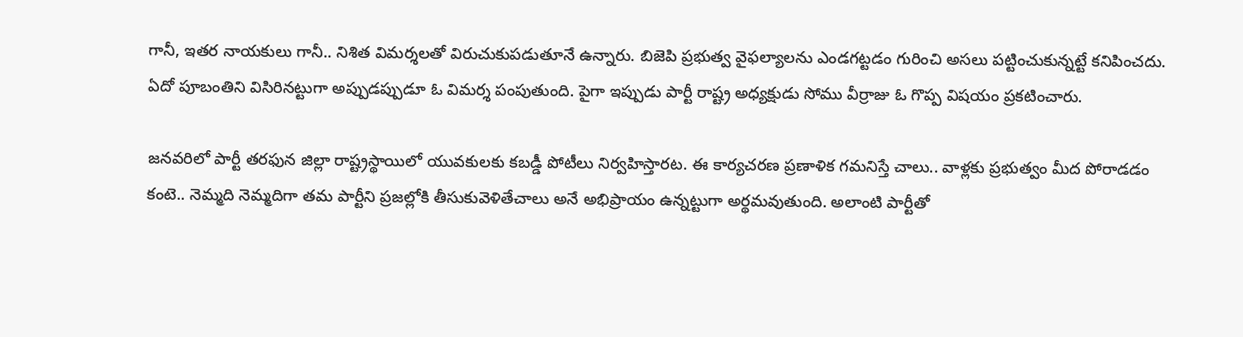గానీ, ఇతర నాయకులు గానీ.. నిశిత విమర్శలతో విరుచుకుపడుతూనే ఉన్నారు. బిజెపి ప్రభుత్వ వైఫల్యాలను ఎండగట్టడం గురించి అసలు పట్టించుకున్నట్టే కనిపించదు. ఏదో పూబంతిని విసిరినట్టుగా అప్పుడప్పుడూ ఓ విమర్శ పంపుతుంది. పైగా ఇప్పుడు పార్టీ రాష్ట్ర అధ్యక్షుడు సోము వీర్రాజు ఓ గొప్ప విషయం ప్రకటించారు.

జనవరిలో పార్టీ తరఫున జిల్లా రాష్ట్రస్థాయిలో యువకులకు కబడ్డీ పోటీలు నిర్వహిస్తారట. ఈ కార్యచరణ ప్రణాళిక గమనిస్తే చాలు.. వాళ్లకు ప్రభుత్వం మీద పోరాడడం కంటె.. నెమ్మది నెమ్మదిగా తమ పార్టీని ప్రజల్లోకి తీసుకువెళితేచాలు అనే అభిప్రాయం ఉన్నట్టుగా అర్థమవుతుంది. అలాంటి పార్టీతో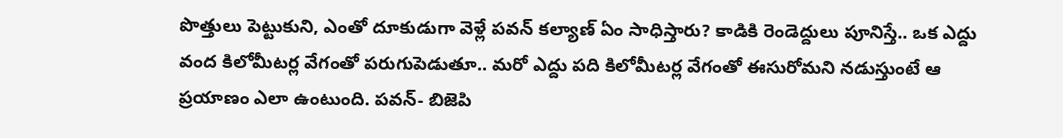పొత్తులు పెట్టుకుని, ఎంతో దూకుడుగా వెళ్లే పవన్ కల్యాణ్ ఏం సాధిస్తారు? కాడికి రెండెద్దులు పూనిస్తే.. ఒక ఎద్దు వంద కిలోమీటర్ల వేగంతో పరుగుపెడుతూ.. మరో ఎద్దు పది కిలోమీటర్ల వేగంతో ఈసురోమని నడుస్తుంటే ఆ ప్రయాణం ఎలా ఉంటుంది. పవన్- బిజెపి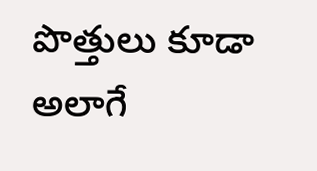పొత్తులు కూడా అలాగే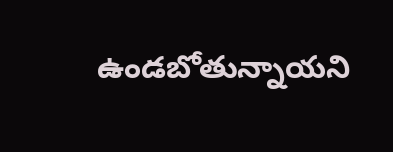ఉండబోతున్నాయని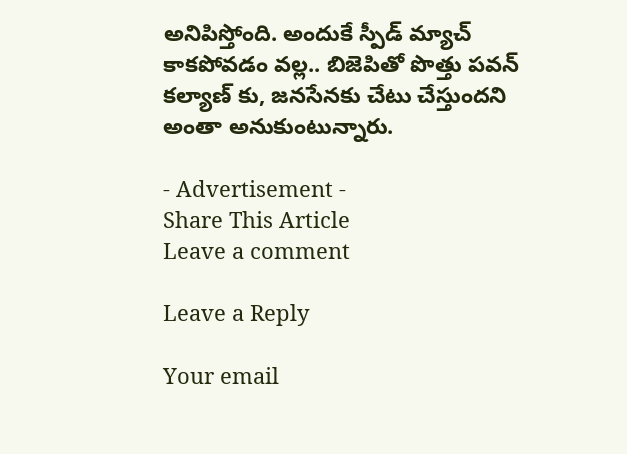అనిపిస్తోంది. అందుకే స్పీడ్ మ్యాచ్ కాకపోవడం వల్ల.. బిజెపితో పొత్తు పవన్ కల్యాణ్ కు, జనసేనకు చేటు చేస్తుందని అంతా అనుకుంటున్నారు.

- Advertisement -
Share This Article
Leave a comment

Leave a Reply

Your email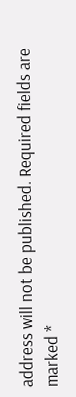address will not be published. Required fields are marked *